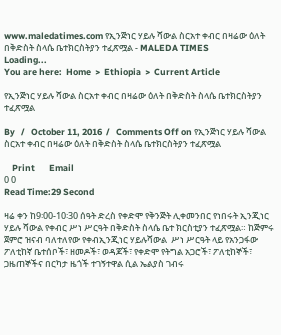www.maledatimes.com የኢንጅነር ሃይሉ ሻውል ስርአተ ቀብር በዛሬው ዕለት በቅድስት ስላሴ ቤተክርስትያን ተፈጽሟል - MALEDA TIMES
Loading...
You are here:  Home  >  Ethiopia  >  Current Article

የኢንጅነር ሃይሉ ሻውል ስርአተ ቀብር በዛሬው ዕለት በቅድስት ስላሴ ቤተክርስትያን ተፈጽሟል

By   /   October 11, 2016  /   Comments Off on የኢንጅነር ሃይሉ ሻውል ስርአተ ቀብር በዛሬው ዕለት በቅድስት ስላሴ ቤተክርስትያን ተፈጽሟል

    Print       Email
0 0
Read Time:29 Second

ዛሬ ቀን ከ9፡00-10፡30 ሰዓት ድረስ የቀድሞ የቅንጅት ሊቀመንበር የነበሩት ኢንጂነር ሃይሉ ሻውል የቀብር ሥነ ሥርዓት በቅድስት ስላሴ ቤተ ክርስቲያን ተፈጽሟል። ከጅምሩ ጀምሮ ዝናብ ባለተለየው የቀብኢንጂነር ሃይሉሻውል  ሥነ ሥርዓት ላይ የአንጋፋው ፖለቲከኛ ቤተሰቦች፣ ዘመዶች፣ ወዳጆች፣ የቀድሞ የትግል አጋሮች፣ ፖለቲከኞች፣ ጋዜጠኞችና በርካታ ዜጎች ተገኝተዋል ሲል ኤልያስ ገብሩ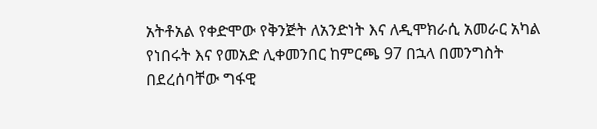አትቶአል የቀድሞው የቅንጅት ለአንድነት እና ለዲሞክራሲ አመራር አካል የነበሩት እና የመአድ ሊቀመንበር ከምርጫ 97 በኋላ በመንግስት በደረሰባቸው ግፋዊ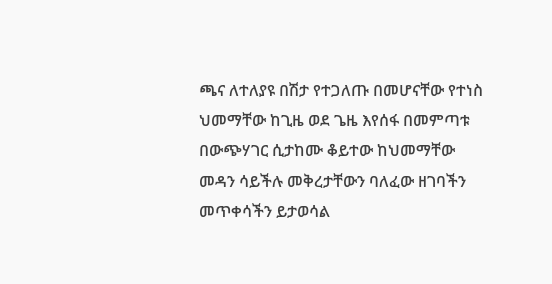ጫና ለተለያዩ በሽታ የተጋለጡ በመሆናቸው የተነስ ህመማቸው ከጊዜ ወደ ጌዜ እየሰፋ በመምጣቱ በውጭሃገር ሲታከሙ ቆይተው ከህመማቸው መዳን ሳይችሉ መቅረታቸውን ባለፈው ዘገባችን መጥቀሳችን ይታወሳል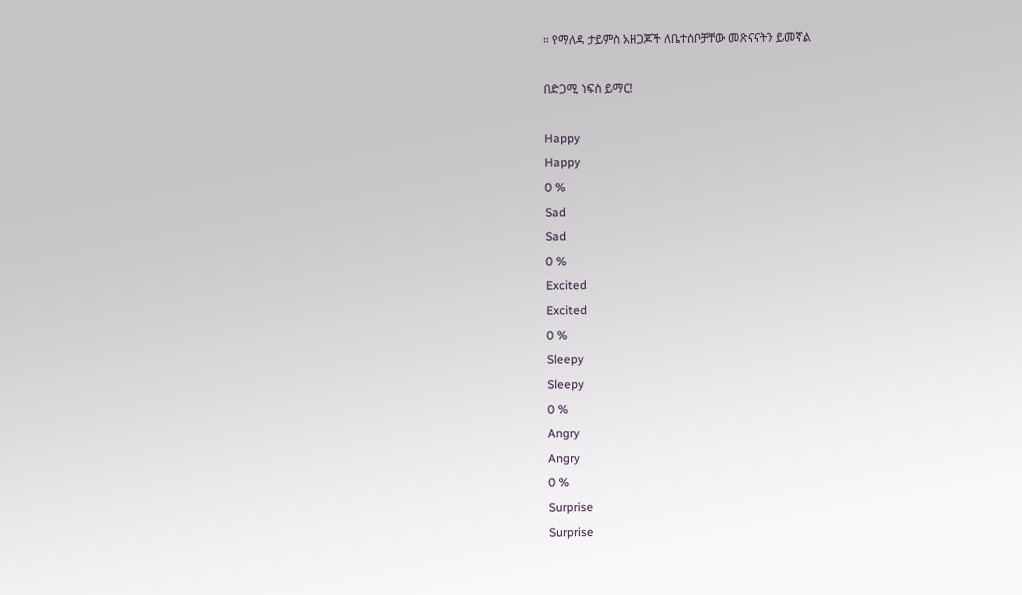። የማለዳ ታይምስ አዘጋጆች ለቤተሰቦቻቸው መጽናናትን ይመኛል

በድጋሚ ነፍስ ይማር!

Happy
Happy
0 %
Sad
Sad
0 %
Excited
Excited
0 %
Sleepy
Sleepy
0 %
Angry
Angry
0 %
Surprise
Surprise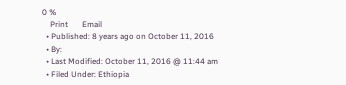0 %
    Print       Email
  • Published: 8 years ago on October 11, 2016
  • By:
  • Last Modified: October 11, 2016 @ 11:44 am
  • Filed Under: Ethiopia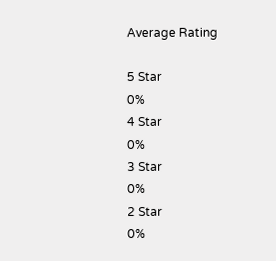Average Rating

5 Star
0%
4 Star
0%
3 Star
0%
2 Star
0%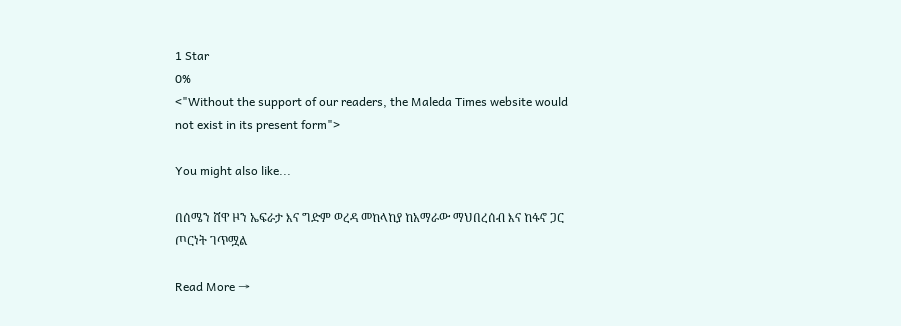1 Star
0%
<"Without the support of our readers, the Maleda Times website would not exist in its present form">

You might also like...

በሰሜን ሸዋ ዞን ኤፍራታ እና ግድም ወረዳ መከላከያ ከአማራው ማህበረሰብ እና ከፋኖ ጋር ጦርነት ገጥሟል

Read More →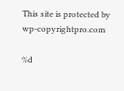This site is protected by wp-copyrightpro.com

%d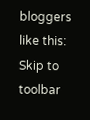bloggers like this:
Skip to toolbar